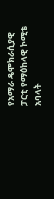የአማራ ዴሞክራሲያዊ ፓርቲ የማዕከላዊ ኮሚቴ አባላት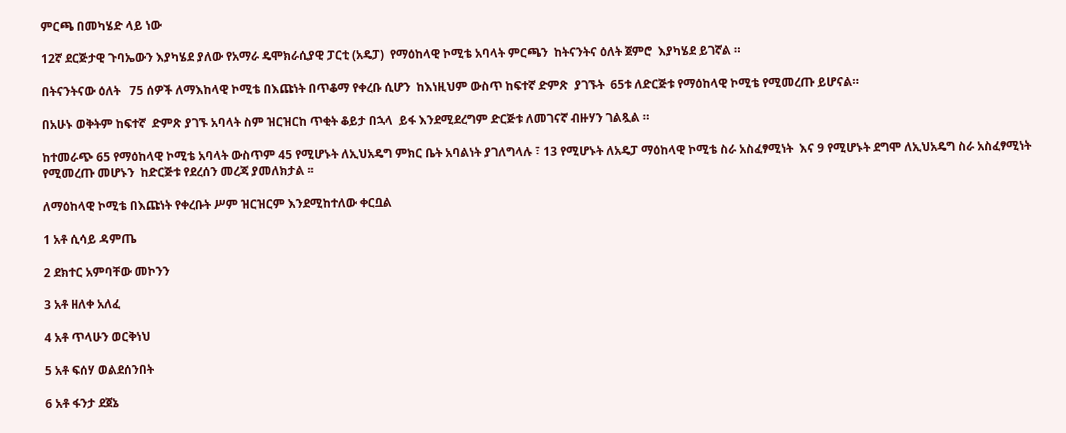ምርጫ በመካሄድ ላይ ነው

12ኛ ደርጅታዊ ጉባኤውን እያካሄደ ያለው የአማራ ዴሞክራሲያዊ ፓርቲ (አዴፓ)  የማዕከላዊ ኮሚቴ አባላት ምርጫን  ከትናንትና ዕለት ጀምሮ  እያካሄደ ይገኛል ።

በትናንትናው ዕለት   75 ሰዎች ለማእከላዊ ኮሚቴ በእጩነት በጥቆማ የቀረቡ ሲሆን  ከእነዚህም ውስጥ ከፍተኛ ድምጽ  ያገኙት  65ቱ ለድርጅቱ የማዕከላዊ ኮሚቴ የሚመረጡ ይሆናል።

በአሁኑ ወቅትም ከፍተኛ  ድምጽ ያገኙ አባላት ስም ዝርዝርከ ጥቂት ቆይታ በኋላ  ይፋ እንደሚደረግም ድርጅቱ ለመገናኛ ብዙሃን ገልጿል ።

ከተመራጭ 65 የማዕከላዊ ኮሚቴ አባላት ውስጥም 45 የሚሆኑት ለኢህአዴግ ምክር ቤት አባልነት ያገለግላሉ ፣ 13 የሚሆኑት ለአዴፓ ማዕከላዊ ኮሚቴ ስራ አስፈፃሚነት  እና 9 የሚሆኑት ደግሞ ለኢህአዴግ ስራ አስፈፃሚነት  የሚመረጡ መሆኑን  ከድርጅቱ የደረሰን መረጃ ያመለክታል ፡፡

ለማዕከላዊ ኮሚቴ በእጩነት የቀረቡት ሥም ዝርዝርም እንደሚከተለው ቀርቧል

1 አቶ ሲሳይ ዳምጤ

2 ደክተር አምባቸው መኮንን

3 አቶ ዘለቀ አለፈ

4 አቶ ጥላሁን ወርቅነህ

5 አቶ ፍሰሃ ወልደሰንበት

6 አቶ ፋንታ ደጀኔ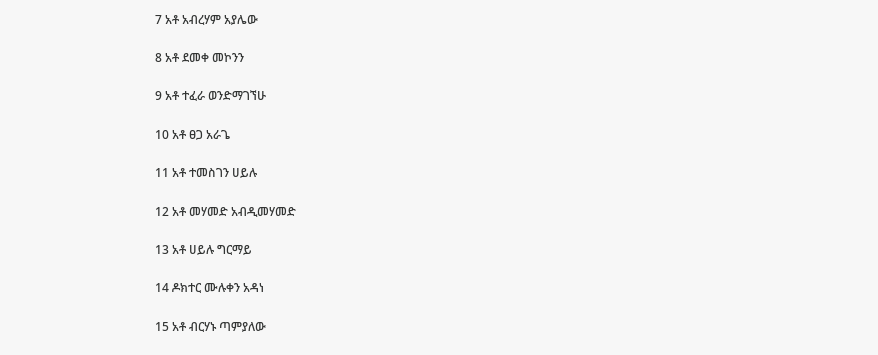7 አቶ አብረሃም አያሌው

8 አቶ ደመቀ መኮንን

9 አቶ ተፈራ ወንድማገኘሁ

10 አቶ ፀጋ አራጌ

11 አቶ ተመስገን ሀይሉ

12 አቶ መሃመድ አብዲመሃመድ

13 አቶ ሀይሉ ግርማይ

14 ዶክተር ሙሉቀን አዳነ

15 አቶ ብርሃኑ ጣምያለው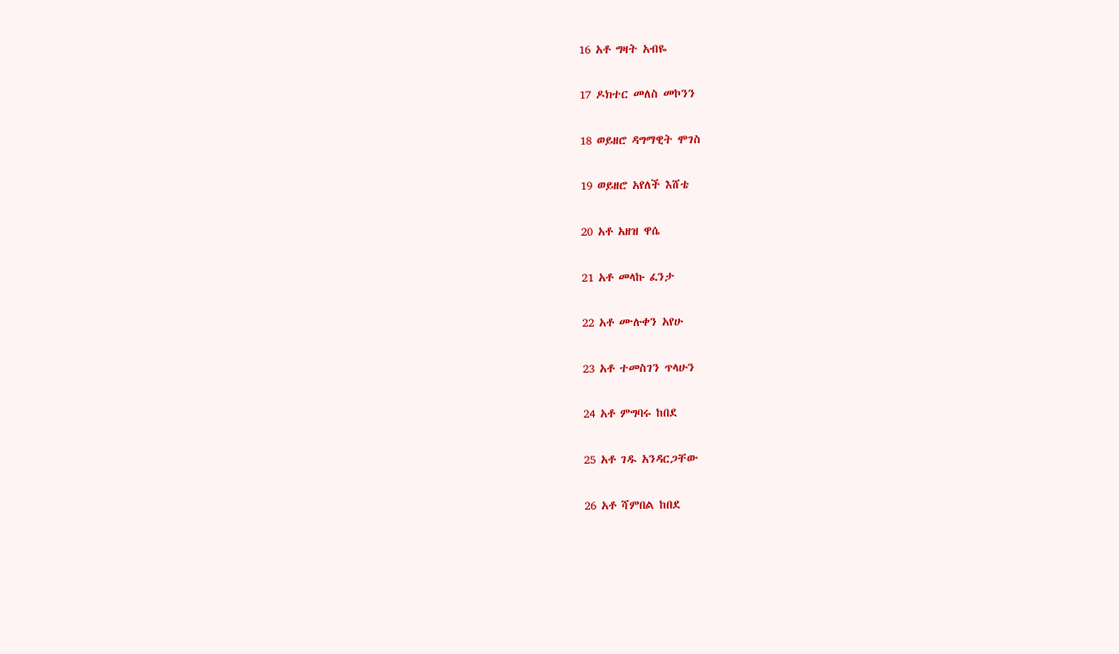16 አቶ ግዛት አብዬ

17 ዶክተር መለስ መኮንን

18 ወይዘሮ ዳግማዊት ሞገስ

19 ወይዘሮ አየለች እሸቴ

20 አቶ አዘዝ ዋሴ

21 አቶ መላኩ ፈንታ

22 አቶ ሙሉቀን አየሁ

23 አቶ ተመስገን ጥላሁን

24 አቶ ምግባሩ ከበደ

25 አቶ ገዱ አንዳርጋቸው

26 አቶ ሻምበል ከበደ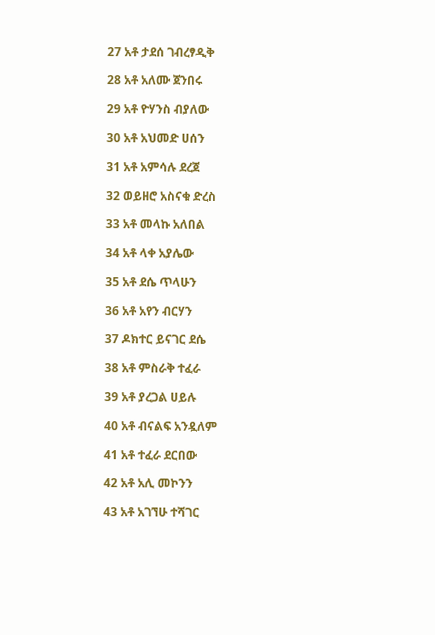27 አቶ ታደሰ ገብረፃዲቅ

28 አቶ አለሙ ጀንበሩ

29 አቶ ዮሃንስ ብያለው

30 አቶ አህመድ ሀሰን

31 አቶ አምሳሉ ደረጀ

32 ወይዘሮ አስናቁ ድረስ

33 አቶ መላኩ አለበል

34 አቶ ላቀ አያሌው

35 አቶ ደሴ ጥላሁን

36 አቶ አየን ብርሃን

37 ዶክተር ይናገር ደሴ

38 አቶ ምስራቅ ተፈራ

39 አቶ ያረጋል ሀይሉ

40 አቶ ብናልፍ አንዷለም

41 አቶ ተፈራ ደርበው

42 አቶ አሊ መኮንን

43 አቶ አገኘሁ ተሻገር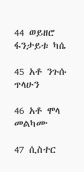44 ወይዘሮ ፋንታይቱ ካሴ

45 አቶ ንጉሱ ጥላሁን

46 አቶ ሞላ መልካሙ

47 ሲስተር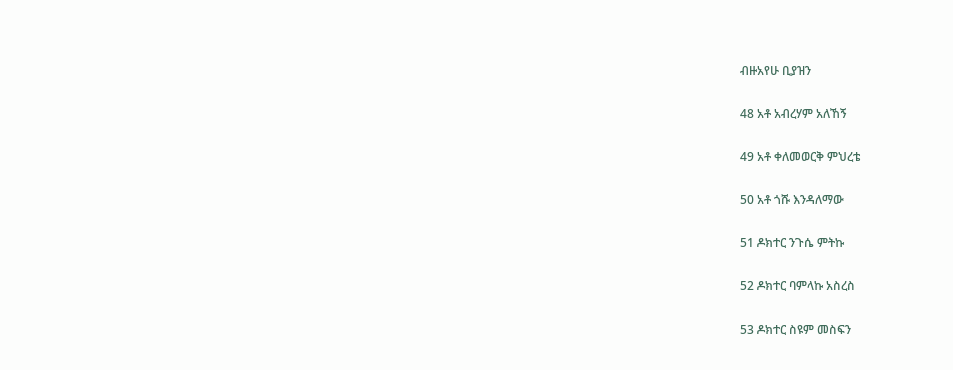ብዙአየሁ ቢያዝን

48 አቶ አብረሃም አለኸኝ

49 አቶ ቀለመወርቅ ምህረቴ

50 አቶ ጎሹ እንዳለማው

51 ዶክተር ንጉሴ ምትኩ

52 ዶክተር ባምላኩ አስረስ

53 ዶክተር ስዩም መስፍን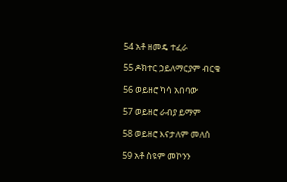54 አቶ ዘመዴ ተፈራ

55 ዶክተር ኃይለማርያም ብርቄ

56 ወይዘሮ ካሳ አበባው

57 ወይዘሮ ራብያ ይማም

58 ወይዘሮ እናታለም መለሰ

59 አቶ ስዩም መኮንን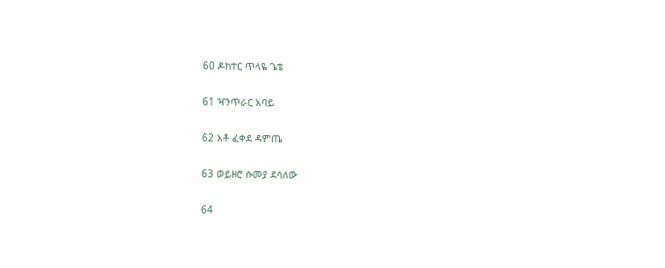60 ዶክተር ጥላዬ ጌቴ

61 ዣንጥራር አባይ

62 አቶ ፈቀደ ዳምጤ

63 ወይዘሮ ሱመያ ደሳለው

64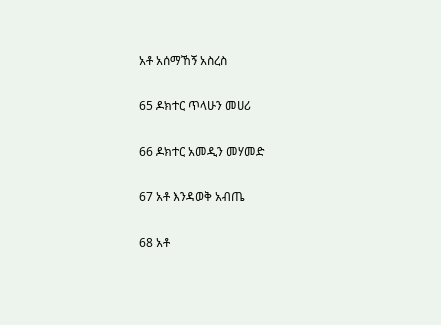አቶ አሰማኸኝ አስረስ

65 ዶክተር ጥላሁን መሀሪ

66 ዶክተር አመዲን መሃመድ

67 አቶ እንዳወቅ አብጤ

68 አቶ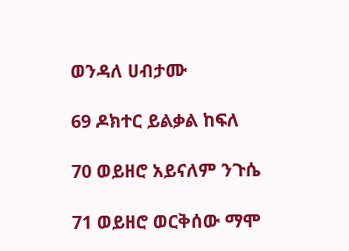ወንዳለ ሀብታሙ

69 ዶክተር ይልቃል ከፍለ

70 ወይዘሮ አይናለም ንጉሴ

71 ወይዘሮ ወርቅሰው ማሞ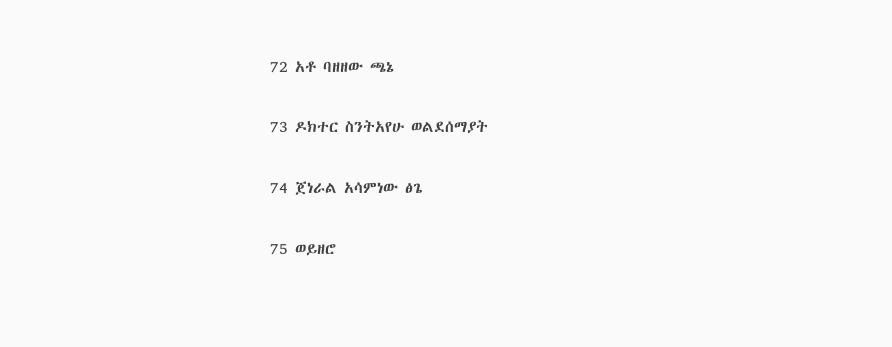72 አቶ ባዘዘው ጫኔ

73 ዶክተር ስንትአየሁ ወልደሰማያት

74 ጀነራል አሳምነው ፅጌ

75 ወይዘሮ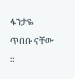ፋንታዬ ጥበቡ ናቸው ።